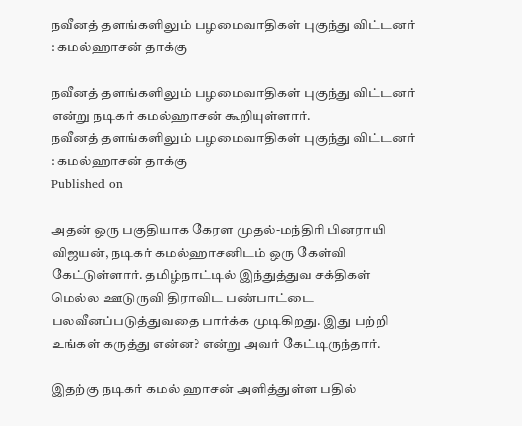நவீனத் தளங்களிலும் பழமைவாதிகள் புகுந்து விட்டனர் : கமல்ஹாசன் தாக்கு

நவீனத் தளங்களிலும் பழமைவாதிகள் புகுந்து விட்டனர் என்று நடிகர் கமல்ஹாசன் கூறியுள்ளார்.
நவீனத் தளங்களிலும் பழமைவாதிகள் புகுந்து விட்டனர் : கமல்ஹாசன் தாக்கு
Published on

அதன் ஒரு பகுதியாக கேரள முதல்-மந்திரி பினராயி விஜயன், நடிகர் கமல்ஹாசனிடம் ஒரு கேள்வி கேட்டுள்ளார். தமிழ்நாட்டில் இந்துத்துவ சக்திகள் மெல்ல ஊடுருவி திராவிட பண்பாட்டை பலவீனப்படுத்துவதை பார்க்க முடிகிறது. இது பற்றி உங்கள் கருத்து என்ன? என்று அவர் கேட்டிருந்தார்.

இதற்கு நடிகர் கமல் ஹாசன் அளித்துள்ள பதில்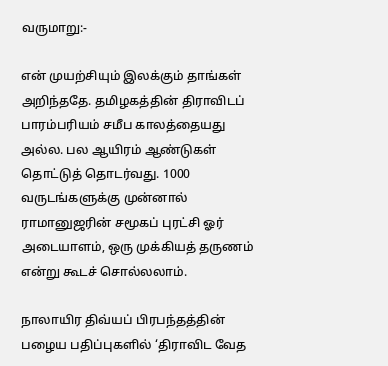வருமாறு:-

என் முயற்சியும் இலக்கும் தாங்கள் அறிந்ததே. தமிழகத்தின் திராவிடப் பாரம்பரியம் சமீப காலத்தையது அல்ல. பல ஆயிரம் ஆண்டுகள் தொட்டுத் தொடர்வது. 1000 வருடங்களுக்கு முன்னால் ராமானுஜரின் சமூகப் புரட்சி ஓர் அடையாளம், ஒரு முக்கியத் தருணம் என்று கூடச் சொல்லலாம்.

நாலாயிர திவ்யப் பிரபந்தத்தின் பழைய பதிப்புகளில் ‘திராவிட வேத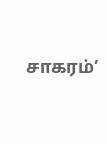சாகரம்’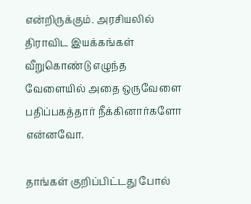என்றிருக்கும். அரசியலில் திராவிட இயக்கங்கள் வீறுகொண்டு எழுந்த வேளையில் அதை ஒருவேளை பதிப்பகத்தார் நீக்கினார்களோ என்னவோ.

தாங்கள் குறிப்பிட்டது போல்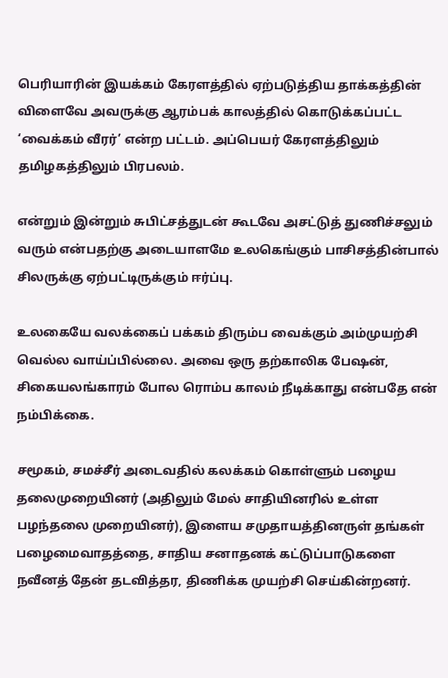பெரியாரின் இயக்கம் கேரளத்தில் ஏற்படுத்திய தாக்கத்தின் விளைவே அவருக்கு ஆரம்பக் காலத்தில் கொடுக்கப்பட்ட ‘வைக்கம் வீரர்’ என்ற பட்டம். அப்பெயர் கேரளத்திலும் தமிழகத்திலும் பிரபலம்.

என்றும் இன்றும் சுபிட்சத்துடன் கூடவே அசட்டுத் துணிச்சலும் வரும் என்பதற்கு அடையாளமே உலகெங்கும் பாசிசத்தின்பால் சிலருக்கு ஏற்பட்டிருக்கும் ஈர்ப்பு.

உலகையே வலக்கைப் பக்கம் திரும்ப வைக்கும் அம்முயற்சி வெல்ல வாய்ப்பில்லை. அவை ஒரு தற்காலிக பே‌ஷன், சிகையலங்காரம் போல ரொம்ப காலம் நீடிக்காது என்பதே என் நம்பிக்கை.

சமூகம், சமச்சீர் அடைவதில் கலக்கம் கொள்ளும் பழைய தலைமுறையினர் (அதிலும் மேல் சாதியினரில் உள்ள பழந்தலை முறையினர்), இளைய சமுதாயத்தினருள் தங்கள் பழைமைவாதத்தை, சாதிய சனாதனக் கட்டுப்பாடுகளை நவீனத் தேன் தடவித்தர, திணிக்க முயற்சி செய்கின்றனர்.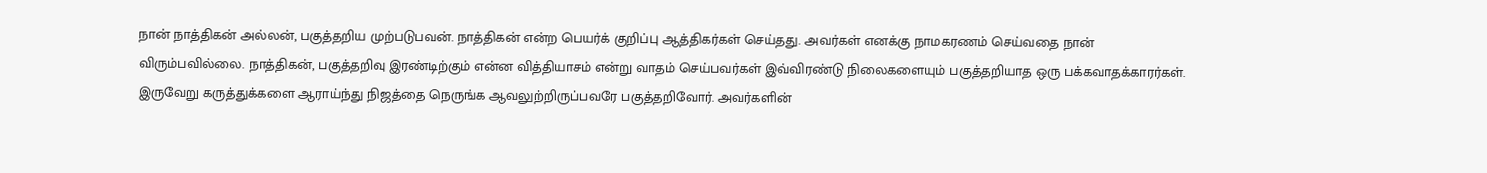நான் நாத்திகன் அல்லன், பகுத்தறிய முற்படுபவன். நாத்திகன் என்ற பெயர்க் குறிப்பு ஆத்திகர்கள் செய்தது. அவர்கள் எனக்கு நாமகரணம் செய்வதை நான் விரும்பவில்லை. நாத்திகன், பகுத்தறிவு இரண்டிற்கும் என்ன வித்தியாசம் என்று வாதம் செய்பவர்கள் இவ்விரண்டு நிலைகளையும் பகுத்தறியாத ஒரு பக்கவாதக்காரர்கள். இருவேறு கருத்துக்களை ஆராய்ந்து நிஜத்தை நெருங்க ஆவலுற்றிருப்பவரே பகுத்தறிவோர். அவர்களின்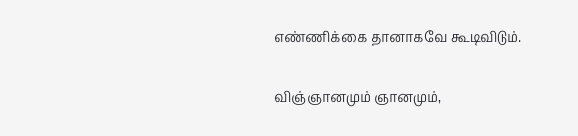எண்ணிக்கை தானாகவே கூடிவிடும்.

விஞ்ஞானமும் ஞானமும்,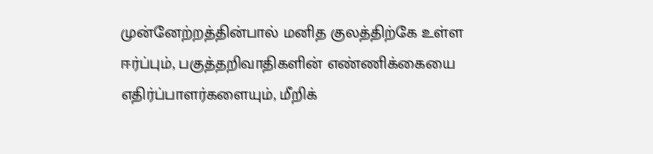முன்னேற்றத்தின்பால் மனித குலத்திற்கே உள்ள ஈர்ப்பும், பகுத்தறிவாதிகளின் எண்ணிக்கையை எதிர்ப்பாளர்களையும், மீறிக்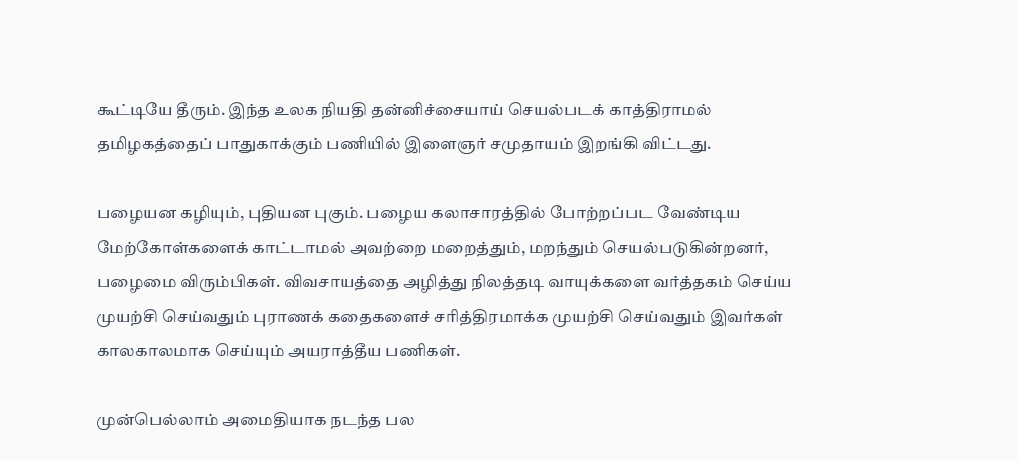கூட்டியே தீரும். இந்த உலக நியதி தன்னிச்சையாய் செயல்படக் காத்திராமல் தமிழகத்தைப் பாதுகாக்கும் பணியில் இளைஞர் சமுதாயம் இறங்கி விட்டது.

பழையன கழியும், புதியன புகும். பழைய கலாசாரத்தில் போற்றப்பட வேண்டிய மேற்கோள்களைக் காட்டாமல் அவற்றை மறைத்தும், மறந்தும் செயல்படுகின்றனர், பழைமை விரும்பிகள். விவசாயத்தை அழித்து நிலத்தடி வாயுக்களை வர்த்தகம் செய்ய முயற்சி செய்வதும் புராணக் கதைகளைச் சரித்திரமாக்க முயற்சி செய்வதும் இவர்கள் காலகாலமாக செய்யும் அயராத்தீய பணிகள்.

முன்பெல்லாம் அமைதியாக நடந்த பல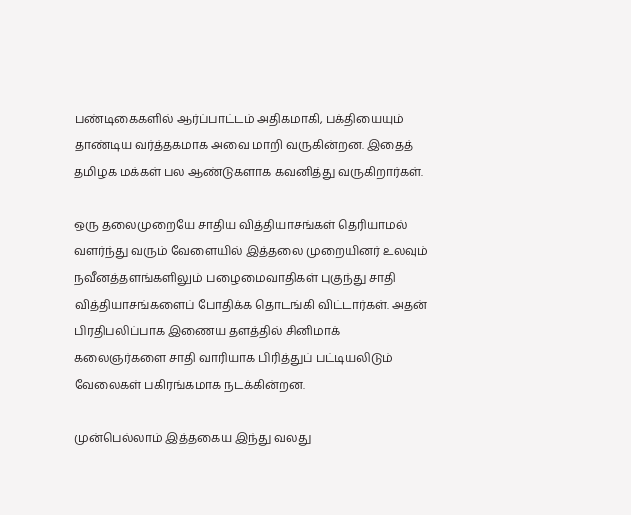பண்டிகைகளில் ஆர்ப்பாட்டம் அதிகமாகி, பக்தியையும் தாண்டிய வர்த்தகமாக அவை மாறி வருகின்றன. இதைத் தமிழக மக்கள் பல ஆண்டுகளாக கவனித்து வருகிறார்கள்.

ஒரு தலைமுறையே சாதிய வித்தியாசங்கள் தெரியாமல் வளர்ந்து வரும் வேளையில் இத்தலை முறையினர் உலவும் நவீனத்தளங்களிலும் பழைமைவாதிகள் புகுந்து சாதி வித்தியாசங்களைப் போதிக்க தொடங்கி விட்டார்கள். அதன் பிரதிபலிப்பாக இணைய தளத்தில் சினிமாக் கலைஞர்களை சாதி வாரியாக பிரித்துப் பட்டியலிடும் வேலைகள் பகிரங்கமாக நடக்கின்றன.

முன்பெல்லாம் இத்தகைய இந்து வலது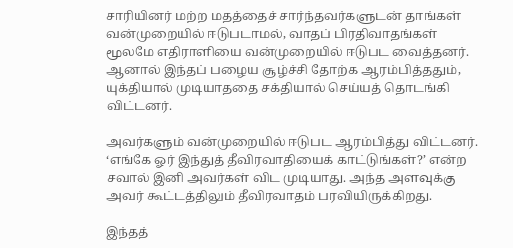சாரியினர் மற்ற மதத்தைச் சார்ந்தவர்களுடன் தாங்கள் வன்முறையில் ஈடுபடாமல், வாதப் பிரதிவாதங்கள் மூலமே எதிராளியை வன்முறையில் ஈடுபட வைத்தனர். ஆனால் இந்தப் பழைய சூழ்ச்சி தோற்க ஆரம்பித்ததும், யுக்தியால் முடியாததை சக்தியால் செய்யத் தொடங்கி விட்டனர்.

அவர்களும் வன்முறையில் ஈடுபட ஆரம்பித்து விட்டனர். ‘எங்கே ஓர் இந்துத் தீவிரவாதியைக் காட்டுங்கள்?’ என்ற சவால் இனி அவர்கள் விட முடியாது. அந்த அளவுக்கு அவர் கூட்டத்திலும் தீவிரவாதம் பரவியிருக்கிறது.

இந்தத்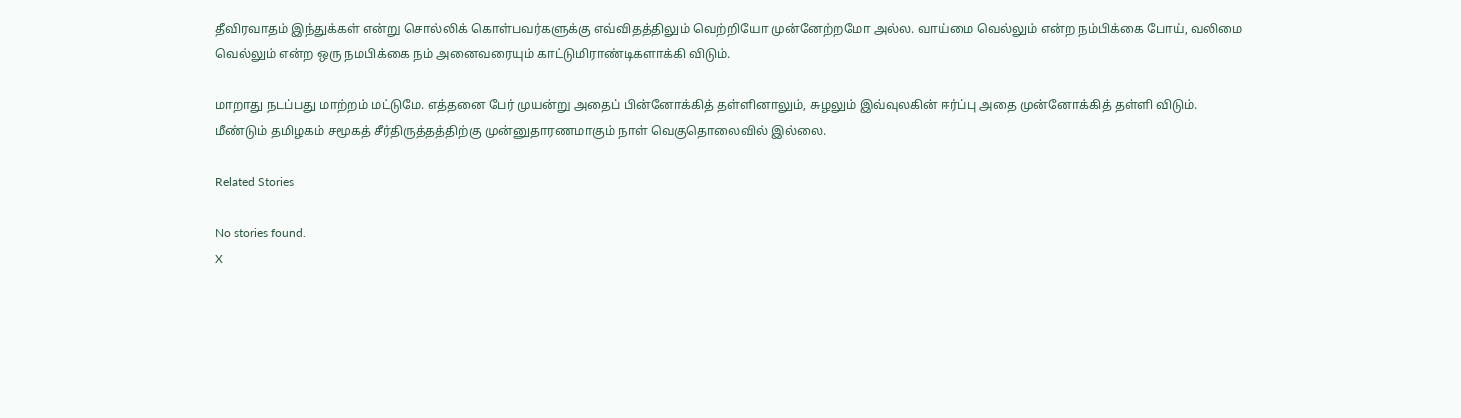தீவிரவாதம் இந்துக்கள் என்று சொல்லிக் கொள்பவர்களுக்கு எவ்விதத்திலும் வெற்றியோ முன்னேற்றமோ அல்ல. வாய்மை வெல்லும் என்ற நம்பிக்கை போய், வலிமை வெல்லும் என்ற ஒரு நமபிக்கை நம் அனைவரையும் காட்டுமிராண்டிகளாக்கி விடும்.

மாறாது நடப்பது மாற்றம் மட்டுமே. எத்தனை பேர் முயன்று அதைப் பின்னோக்கித் தள்ளினாலும், சுழலும் இவ்வுலகின் ஈர்ப்பு அதை முன்னோக்கித் தள்ளி விடும். மீண்டும் தமிழகம் சமூகத் சீர்திருத்தத்திற்கு முன்னுதாரணமாகும் நாள் வெகுதொலைவில் இல்லை.

Related Stories

No stories found.
X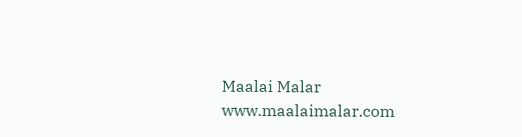Maalai Malar
www.maalaimalar.com